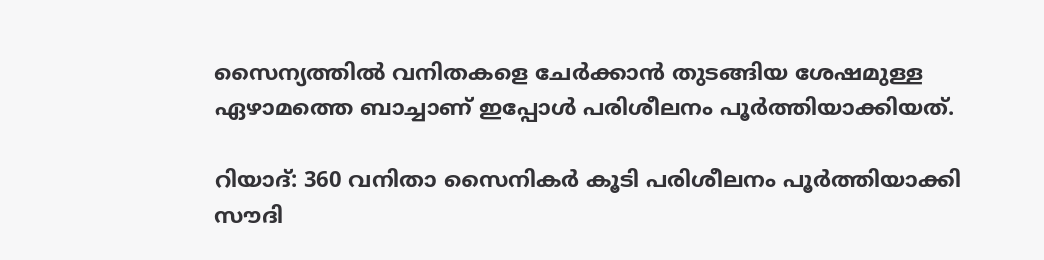സൈന്യത്തിൽ വനിതകളെ ചേർക്കാൻ തുടങ്ങിയ ശേഷമുള്ള ഏഴാമത്തെ ബാച്ചാണ് ഇപ്പോൾ പരിശീലനം പൂർത്തിയാക്കിയത്.

റിയാദ്: 360 വനിതാ സൈനികർ കൂടി പരിശീലനം പൂർത്തിയാക്കി സൗദി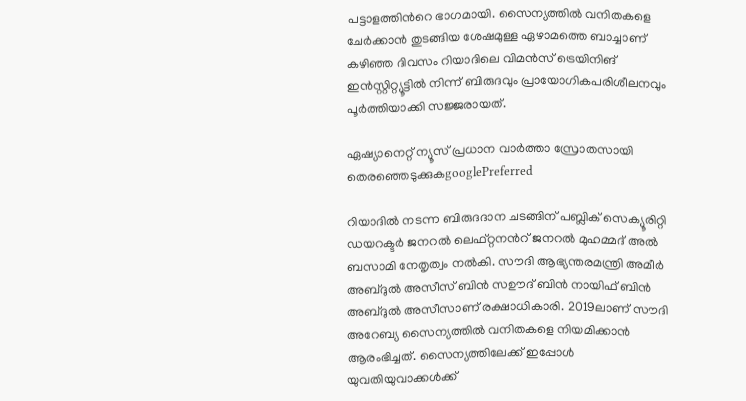പട്ടാളത്തിന്‍റെ ഭാഗമായി. സൈന്യത്തിൽ വനിതകളെ ചേർക്കാൻ തുടങ്ങിയ ശേഷമുള്ള ഏഴാമത്തെ ബാച്ചാണ് കഴിഞ്ഞ ദിവസം റിയാദിലെ വിമൻസ് ട്രെയിനിങ് ഇൻസ്റ്റിറ്റ്യൂട്ടിൽ നിന്ന് ബിരുദവും പ്രായോഗികപരിശീലനവും പൂർത്തിയാക്കി സജ്ജരായത്.

ഏഷ്യാനെറ്റ് ന്യൂസ് പ്രധാന വാർത്താ സ്രോതസായി തെരഞ്ഞെടുക്കുകgooglePreferred

റിയാദിൽ നടന്ന ബിരുദദാന ചടങ്ങിന് പബ്ലിക് സെക്യൂരിറ്റി ഡയറക്ടർ ജനറൽ ലെഫ്റ്റനൻറ് ജനറൽ മുഹമ്മദ് അൽ ബസാമി നേതൃത്വം നൽകി. സൗദി ആഭ്യന്തരമന്ത്രി അമീർ അബ്ദുൽ അസീസ് ബിൻ സഊദ് ബിൻ നായിഫ് ബിൻ അബ്ദുൽ അസീസാണ് രക്ഷാധികാരി. 2019ലാണ് സൗദി അറേബ്യ സൈന്യത്തിൽ വനിതകളെ നിയമിക്കാൻ ആരംഭിച്ചത്. സൈന്യത്തിലേക്ക് ഇപ്പോൾ യുവതിയുവാക്കൾക്ക്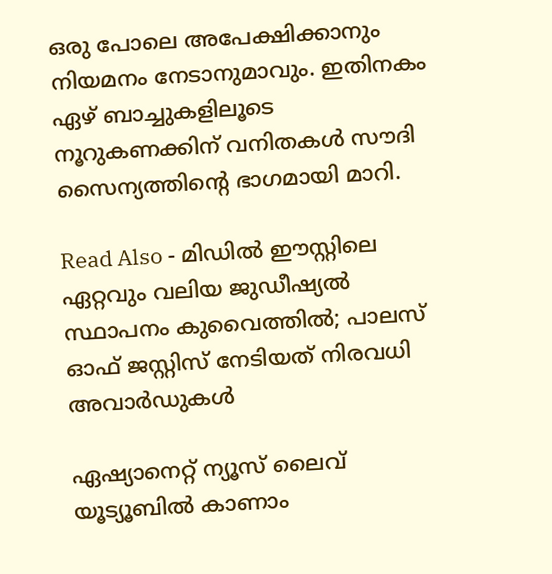ഒരു പോലെ അപേക്ഷിക്കാനും നിയമനം നേടാനുമാവും. ഇതിനകം ഏഴ് ബാച്ചുകളിലൂടെ നൂറുകണക്കിന് വനിതകൾ സൗദി സൈന്യത്തിന്‍റെ ഭാഗമായി മാറി.

Read Also - മിഡിൽ ഈസ്റ്റിലെ ഏറ്റവും വലിയ ജുഡീഷ്യൽ സ്ഥാപനം കുവൈത്തിൽ; പാലസ് ഓഫ് ജസ്റ്റിസ് നേടിയത് നിരവധി അവാർഡുകൾ

ഏഷ്യാനെറ്റ് ന്യൂസ് ലൈവ് യൂട്യൂബിൽ കാണാം